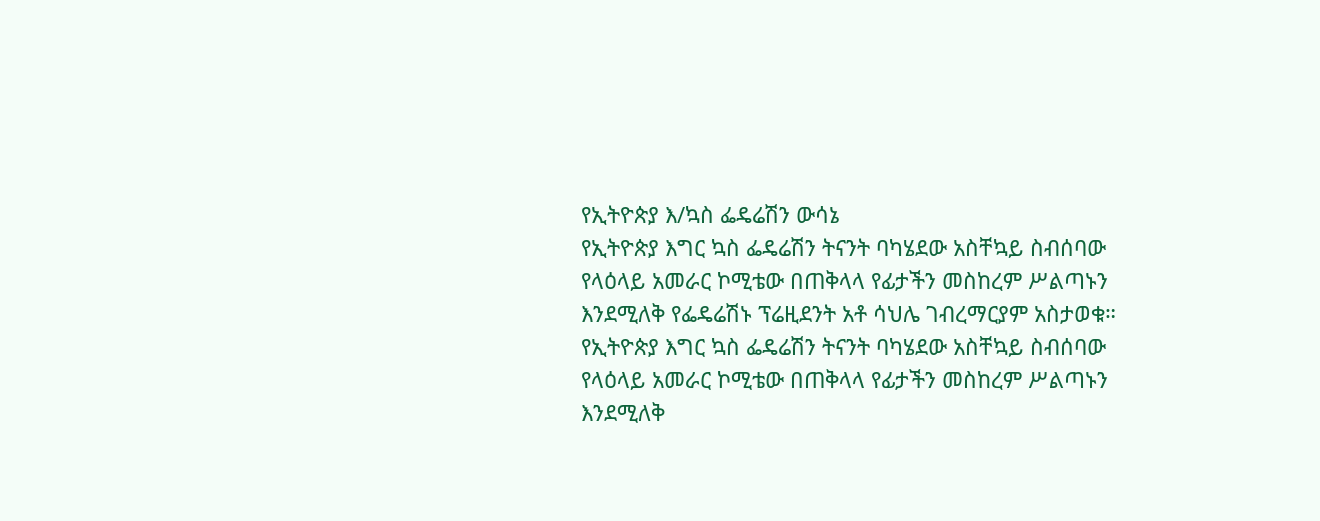የኢትዮጵያ እ/ኳስ ፌዴሬሽን ውሳኔ
የኢትዮጵያ እግር ኳስ ፌዴሬሽን ትናንት ባካሄደው አስቸኳይ ስብሰባው የላዕላይ አመራር ኮሚቴው በጠቅላላ የፊታችን መስከረም ሥልጣኑን እንደሚለቅ የፌዴሬሽኑ ፕሬዚደንት አቶ ሳህሌ ገብረማርያም አስታወቁ።
የኢትዮጵያ እግር ኳስ ፌዴሬሽን ትናንት ባካሄደው አስቸኳይ ስብሰባው የላዕላይ አመራር ኮሚቴው በጠቅላላ የፊታችን መስከረም ሥልጣኑን እንደሚለቅ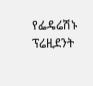የፌዴሬሽኑ ፕሬዚደንት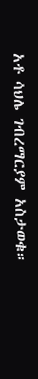አቶ ሳህሌ ገብረማርያም አስታወቁ።